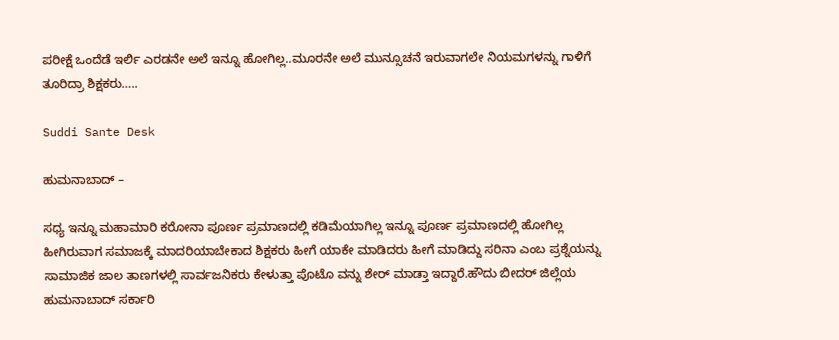ಪರೀಕ್ಷೆ ಒಂದೆಡೆ ಇರ್ಲಿ ಎರಡನೇ ಅಲೆ ಇನ್ನೂ ಹೋಗಿಲ್ಲ..ಮೂರನೇ ಅಲೆ ಮುನ್ಸೂಚನೆ ಇರುವಾಗಲೇ ನಿಯಮಗಳನ್ನು ಗಾಳಿಗೆ ತೂರಿದ್ರಾ ಶಿಕ್ಷಕರು…..

Suddi Sante Desk

ಹುಮನಾಬಾದ್ –

ಸಧ್ಯ ಇನ್ನೂ ಮಹಾಮಾರಿ ಕರೋನಾ ಪೂರ್ಣ ಪ್ರಮಾಣದಲ್ಲಿ ಕಡಿಮೆಯಾಗಿಲ್ಲ ಇನ್ನೂ ಪೂರ್ಣ ಪ್ರಮಾಣದಲ್ಲಿ ಹೋಗಿಲ್ಲ ಹೀಗಿರುವಾಗ ಸಮಾಜಕ್ಕೆ ಮಾದರಿಯಾಬೇಕಾದ ಶಿಕ್ಷಕರು ಹೀಗೆ ಯಾಕೇ ಮಾಡಿದರು ಹೀಗೆ ಮಾಡಿದ್ದು ಸರಿನಾ ಎಂಬ ಪ್ರಶ್ನೆಯನ್ನು ಸಾಮಾಜಿಕ ಜಾಲ ತಾಣಗಳಲ್ಲಿ ಸಾರ್ವಜನಿಕರು ಕೇಳುತ್ತಾ ಪೊಟೊ ವನ್ನು ಶೇರ್ ಮಾಡ್ತಾ ಇದ್ದಾರೆ.ಹೌದು ಬೀದರ್ ಜಿಲ್ಲೆಯ ಹುಮನಾಬಾದ್ ಸರ್ಕಾರಿ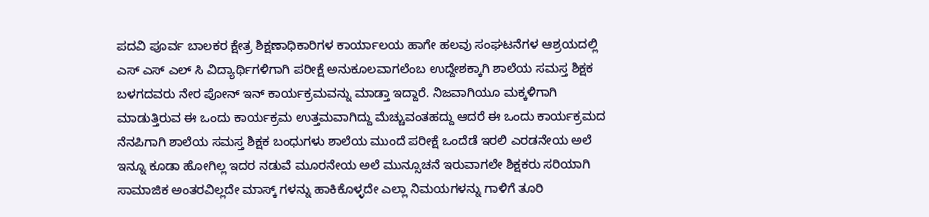ಪದವಿ ಪೂರ್ವ ಬಾಲಕರ ಕ್ಷೇತ್ರ ಶಿಕ್ಷಣಾಧಿಕಾರಿಗಳ ಕಾರ್ಯಾಲಯ ಹಾಗೇ ಹಲವು ಸಂಘಟನೆಗಳ ಆಶ್ರಯದಲ್ಲಿ ಎಸ್ ಎಸ್ ಎಲ್ ಸಿ ವಿದ್ಯಾರ್ಥಿಗಳಿಗಾಗಿ ಪರೀಕ್ಷೆ ಅನುಕೂಲವಾಗಲೆಂಬ ಉದ್ದೇಶಕ್ಕಾಗಿ ಶಾಲೆಯ ಸಮಸ್ತ ಶಿಕ್ಷಕ ಬಳಗದವರು ನೇರ ಪೋನ್ ಇನ್ ಕಾರ್ಯಕ್ರಮವನ್ನು ಮಾಡ್ತಾ ಇದ್ದಾರೆ. ನಿಜವಾಗಿಯೂ ಮಕ್ಕಳಿಗಾಗಿ ಮಾಡುತ್ತಿರುವ ಈ ಒಂದು ಕಾರ್ಯಕ್ರಮ ಉತ್ತಮವಾಗಿದ್ದು ಮೆಚ್ಚುವಂತಹದ್ದು ಆದರೆ ಈ ಒಂದು ಕಾರ್ಯಕ್ರಮದ ನೆನಪಿಗಾಗಿ ಶಾಲೆಯ ಸಮಸ್ತ ಶಿಕ್ಷಕ ಬಂಧುಗಳು ಶಾಲೆಯ ಮುಂದೆ ಪರೀಕ್ಷೆ ಒಂದೆಡೆ ಇರಲಿ ಎರಡನೇಯ ಅಲೆ ಇನ್ನೂ ಕೂಡಾ ಹೋಗಿಲ್ಲ ಇದರ ನಡುವೆ ಮೂರನೇಯ ಅಲೆ ಮುನ್ಸೂಚನೆ ಇರುವಾಗಲೇ ಶಿಕ್ಷಕರು ಸರಿಯಾಗಿ ಸಾಮಾಜಿಕ ಅಂತರವಿಲ್ಲದೇ ಮಾಸ್ಕ್ ಗಳನ್ನು ಹಾಕಿಕೊಳ್ಳದೇ ಎಲ್ಲಾ ನಿಮಯಗಳನ್ನು ಗಾಳಿಗೆ ತೂರಿ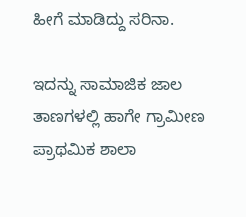ಹೀಗೆ ಮಾಡಿದ್ದು ಸರಿನಾ.

ಇದನ್ನು ಸಾಮಾಜಿಕ ಜಾಲ ತಾಣಗಳಲ್ಲಿ ಹಾಗೇ ಗ್ರಾಮೀಣ ಪ್ರಾಥಮಿಕ ಶಾಲಾ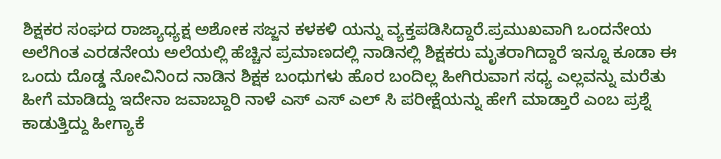ಶಿಕ್ಷಕರ ಸಂಘದ ರಾಜ್ಯಾಧ್ಯಕ್ಷ ಅಶೋಕ ಸಜ್ಜನ ಕಳಕಳಿ ಯನ್ನು ವ್ಯಕ್ತಪಡಿಸಿದ್ದಾರೆ.ಪ್ರಮುಖವಾಗಿ ಒಂದನೇಯ ಅಲೆಗಿಂತ ಎರಡನೇಯ ಅಲೆಯಲ್ಲಿ ಹೆಚ್ಚಿನ ಪ್ರಮಾಣದಲ್ಲಿ ನಾಡಿನಲ್ಲಿ ಶಿಕ್ಷಕರು ಮೃತರಾಗಿದ್ದಾರೆ ಇನ್ನೂ ಕೂಡಾ ಈ ಒಂದು ದೊಡ್ಡ ನೋವಿನಿಂದ ನಾಡಿನ ಶಿಕ್ಷಕ ಬಂಧುಗಳು ಹೊರ ಬಂದಿಲ್ಲ ಹೀಗಿರುವಾಗ ಸಧ್ಯ ಎಲ್ಲವನ್ನು ಮರೆತು ಹೀಗೆ ಮಾಡಿದ್ದು ಇದೇನಾ ಜವಾಬ್ದಾರಿ ನಾಳೆ ಎಸ್ ಎಸ್ ಎಲ್ ಸಿ ಪರೀಕ್ಷೆಯನ್ನು ಹೇಗೆ ಮಾಡ್ತಾರೆ ಎಂಬ ಪ್ರಶ್ನೆ ಕಾಡುತ್ತಿದ್ದು ಹೀಗ್ಯಾಕೆ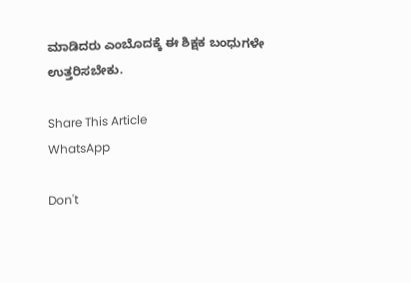ಮಾಡಿದರು ಎಂಬೊದಕ್ಕೆ ಈ ಶಿಕ್ಷಕ ಬಂಧುಗಳೇ ಉತ್ತರಿಸಬೇಕು.

Share This Article
WhatsApp

Don't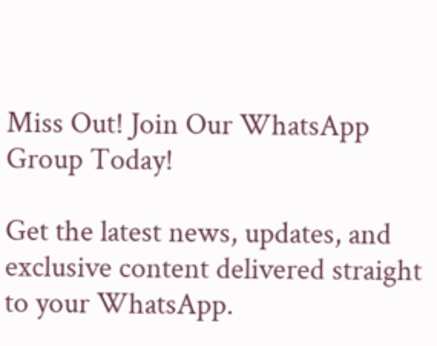Miss Out! Join Our WhatsApp Group Today!

Get the latest news, updates, and exclusive content delivered straight to your WhatsApp.